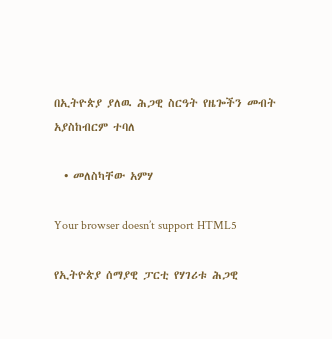በኢትዮጵያ ያለዉ ሕጋዊ ስርዓት የዜጐችን መብት አያስከብርም ተባለ

  • መለስካቸው አምሃ

Your browser doesn’t support HTML5

የኢትዮጵያ ሰማያዊ ፓርቲ የሃገሪቱ ሕጋዊ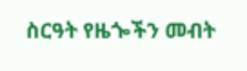ስርዓት የዜጐችን መብት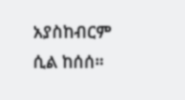አያስከብርም ሲል ከሰሰ።